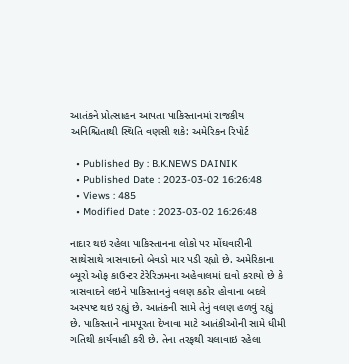આતંકને પ્રોત્સાહન આપતા પાકિસ્તાનમાં રાજકીય અનિશ્ચિતાથી સ્થિતિ વણસી શકે: અમેરિકન રિપોર્ટ

  • Published By : B.K.NEWS DAINIK
  • Published Date : 2023-03-02 16:26:48
  • Views : 485
  • Modified Date : 2023-03-02 16:26:48

નાદાર થઇ રહેલા પાકિસ્તાનના લોકો પર મોંઘવારીની સાથેસાથે ત્રાસવાદનો બેવડો માર પડી રહ્યો છે. અમેરિકાના બ્યૂરો ઓફ કાઉન્ટર ટેરેરિઝમના અહેવાલમાં દાવો કરાયો છે કે ત્રાસવાદને લઇને પાકિસ્તાનનું વલણ કઠોર હોવાના બદલે અસ્પષ્ટ થઇ રહ્યું છે. આતંકની સામે તેનું વલણ હળવું રહ્યું છે. પાકિસ્તાને નામપૂરતા દેખાવા માટે આતંકીઓની સામે ધીમી ગતિથી કાર્યવાહી કરી છે. તેના તરફથી ચલાવાઇ રહેલા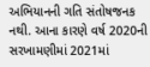અભિયાનની ગતિ સંતોષજનક નથી. આના કારણે વર્ષ 2020ની સરખામણીમાં 2021માં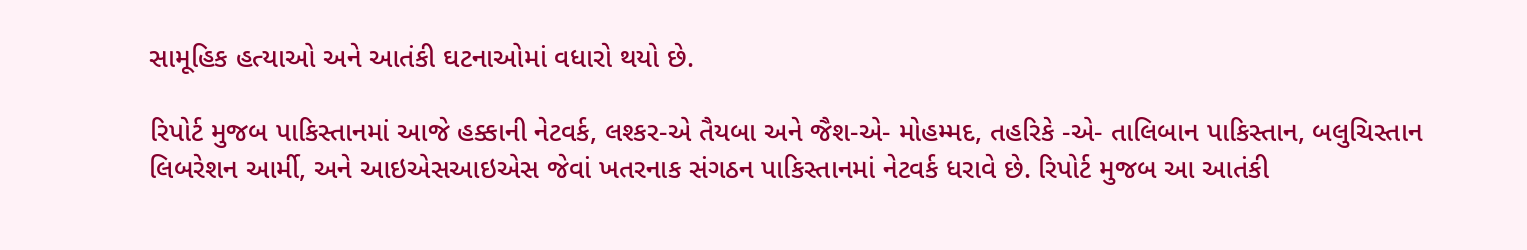સામૂહિક હત્યાઓ અને આતંકી ઘટનાઓમાં વધારો થયો છે.

રિપોર્ટ મુજબ પાકિસ્તાનમાં આજે હક્કાની નેટવર્ક, લશ્કર-એ તૈયબા અને જૈશ-એ- મોહમ્મદ, તહરિકે -એ- તાલિબાન પાકિસ્તાન, બલુચિસ્તાન લિબરેશન આર્મી, અને આઇએસઆઇએસ જેવાં ખતરનાક સંગઠન પાકિસ્તાનમાં નેટવર્ક ધરાવે છે. રિપોર્ટ મુજબ આ આતંકી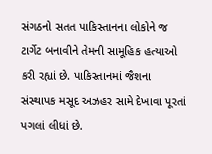સંગઠનો સતત પાકિસ્તાનના લોકોને જ ટાર્ગેટ બનાવીને તેમની સામૂહિક હત્યાઓ કરી રહ્યાં છે. પાકિસ્તાનમાં જૈશના સંસ્થાપક મસૂદ અઝહર સામે દેખાવા પૂરતાં પગલાં લીધાં છે.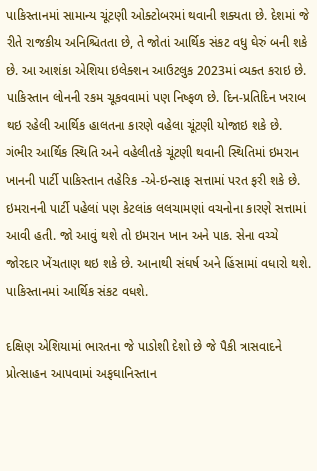પાકિસ્તાનમાં સામાન્ય ચૂંટણી ઓક્ટોબરમાં થવાની શક્યતા છે. દેશમાં જે રીતે રાજકીય અનિશ્ચિતતા છે, તે જોતાં આર્થિક સંકટ વધુ ઘેરું બની શકે છે. આ આશંકા એશિયા ઇલેક્શન આઉટલુક 2023માં વ્યક્ત કરાઇ છે. પાકિસ્તાન લોનની રકમ ચૂકવવામાં પણ નિષ્ફળ છે. દિન-પ્રતિદિન ખરાબ થઇ રહેલી આર્થિક હાલતના કારણે વહેલા ચૂંટણી યોજાઇ શકે છે. ગંભીર આર્થિક સ્થિતિ અને વહેલીતકે ચૂંટણી થવાની સ્થિતિમાં ઇમરાન ખાનની પાર્ટી પાકિસ્તાન તહેરિક -એ-ઇન્સાફ સત્તામાં પરત ફરી શકે છે. ઇમરાનની પાર્ટી પહેલાં પણ કેટલાંક લલચામણાં વચનોના કારણે સત્તામાં આવી હતી. જો આવું થશે તો ઇમરાન ખાન અને પાક. સેના વચ્ચે જોરદાર ખેંચતાણ થઇ શકે છે. આનાથી સંઘર્ષ અને હિંસામાં વધારો થશે. પાકિસ્તાનમાં આર્થિક સંકટ વધશે.

દક્ષિણ એશિયામાં ભારતના જે પાડોશી દેશો છે જે પૈકી ત્રાસવાદને પ્રોત્સાહન આપવામાં અફઘાનિસ્તાન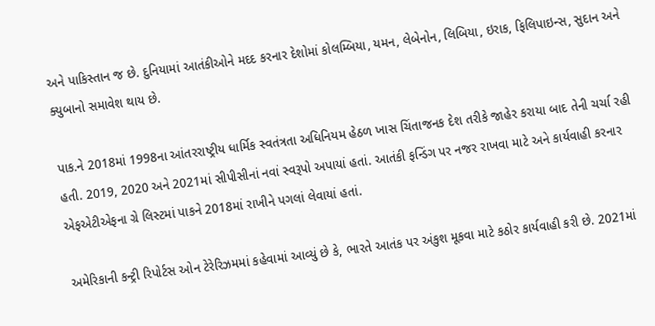અને પાકિસ્તાન જ છે. દુનિયામાં આતંકીઓને મદદ કરનાર દેશોમાં કોલમ્બિયા, યમન, લેબેનોન, લિબિયા, ઇરાક, ફિલિપાઇન્સ, સુદાન અને ક્યુબાનો સમાવેશ થાય છે.

પાક.ને 2018માં 1998ના આંતરરાષ્ટ્રીય ધાર્મિક સ્વતંત્રતા અધિનિયમ હેઠળ ખાસ ચિંતાજનક દેશ તરીકે જાહેર કરાયા બાદ તેની ચર્ચા રહી હતી. 2019, 2020 અને 2021માં સીપીસીનાં નવાં સ્વરૂપો અપાયાં હતાં. આતંકી ફન્ડિંગ પર નજર રાખવા માટે અને કાર્યવાહી કરનાર એફએટીએફના ગ્રે લિસ્ટમાં પાકને 2018માં રાખીને પગલાં લેવાયાં હતાં.

અમેરિકાની કન્ટ્રી રિપોર્ટસ ઓન ટેરેરિઝમમાં કહેવામાં આવ્યું છે કે, ભારતે આતંક પર અંકુશ મૂકવા માટે કઠોર કાર્યવાહી કરી છે. 2021માં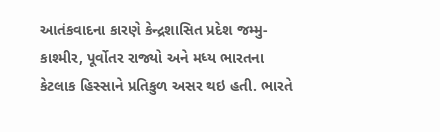આતંકવાદના કારણે કેન્દ્રશાસિત પ્રદેશ જમ્મુ-કાશ્મીર, પૂર્વોતર રાજ્યો અને મધ્ય ભારતના કેટલાક હિસ્સાને પ્રતિકુળ અસર થઇ હતી. ભારતે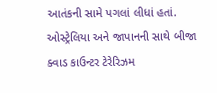આતંકની સામે પગલાં લીધાં હતાં. ઓસ્ટ્રેલિયા અને જાપાનની સાથે બીજા ક્વાડ કાઉન્ટર ટેરેરિઝમ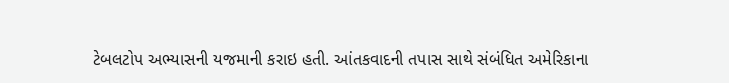ટેબલટોપ અભ્યાસની યજમાની કરાઇ હતી. આંતકવાદની તપાસ સાથે સંબંધિત અમેરિકાના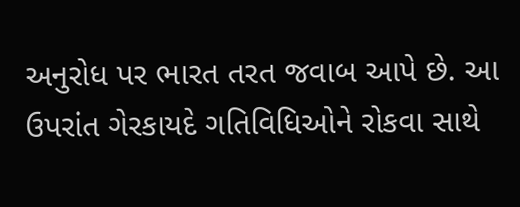અનુરોધ પર ભારત તરત જવાબ આપે છે. આ ઉપરાંત ગેરકાયદે ગતિવિધિઓને રોકવા સાથે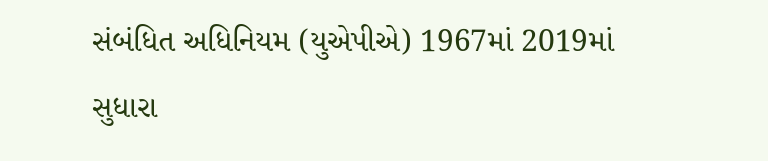સંબંધિત અધિનિયમ (યુએપીએ) 1967માં 2019માં સુધારા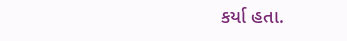કર્યા હતા.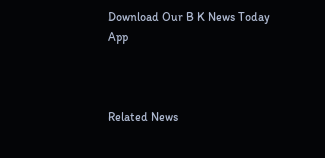Download Our B K News Today App



Related News